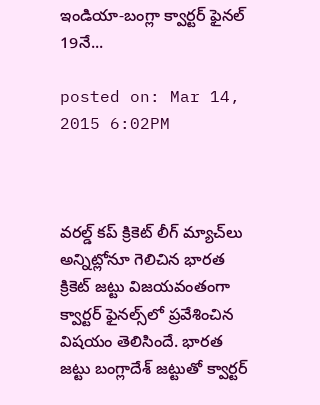ఇండియా-బంగ్లా క్వార్టర్ ఫైనల్ 19నే...

posted on: Mar 14, 2015 6:02PM



వరల్డ్ కప్ క్రికెట్ లీగ్ మ్యాచ్‌లు అన్నిట్లోనూ గెలిచిన భారత క్రికెట్ జట్టు విజయవంతంగా క్వార్టర్ ఫైనల్స్‌లో ప్రవేశించిన విషయం తెలిసిందే. భారత జట్టు బంగ్లాదేశ్ జట్టుతో క్వార్టర్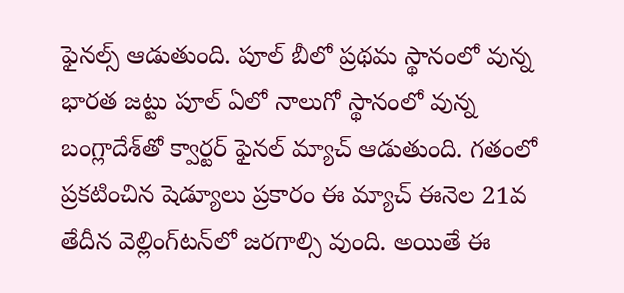ఫైనల్స్ ఆడుతుంది. పూల్ బీలో ప్రథమ స్థానంలో వున్న భారత జట్టు పూల్ ఏలో నాలుగో స్థానంలో వున్న బంగ్లాదేశ్‌తో క్వార్టర్ ఫైనల్ మ్యాచ్ ఆడుతుంది. గతంలో ప్రకటించిన షెడ్యూలు ప్రకారం ఈ మ్యాచ్ ఈనెల 21వ తేదీన వెల్లింగ్‌టన్‌లో జరగాల్సి వుంది. అయితే ఈ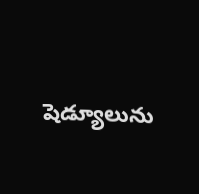షెడ్యూలును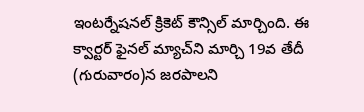ఇంటర్నేషనల్‌ క్రికెట్ కౌన్సిల్ మార్చింది. ఈ క్వార్టర్ ఫైనల్ మ్యాచ్‌ని మార్చి 19వ తేదీ (గురువారం)న జరపాలని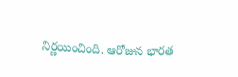నిర్ణయించింది. ఆరోజున భారత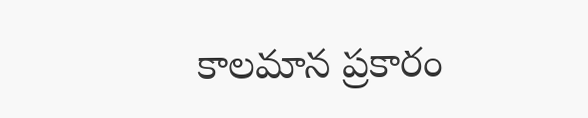కాలమాన ప్రకారం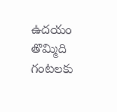ఉదయం తొమ్మిది గంటలకు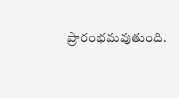ప్రారంభమవుతుంది.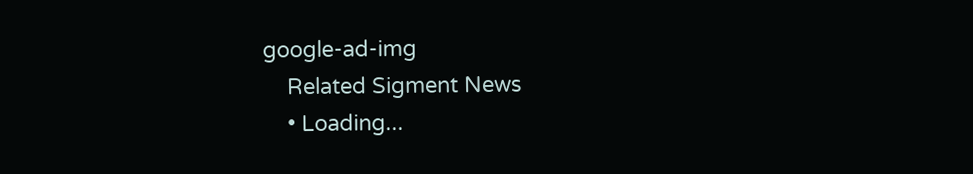google-ad-img
    Related Sigment News
    • Loading...